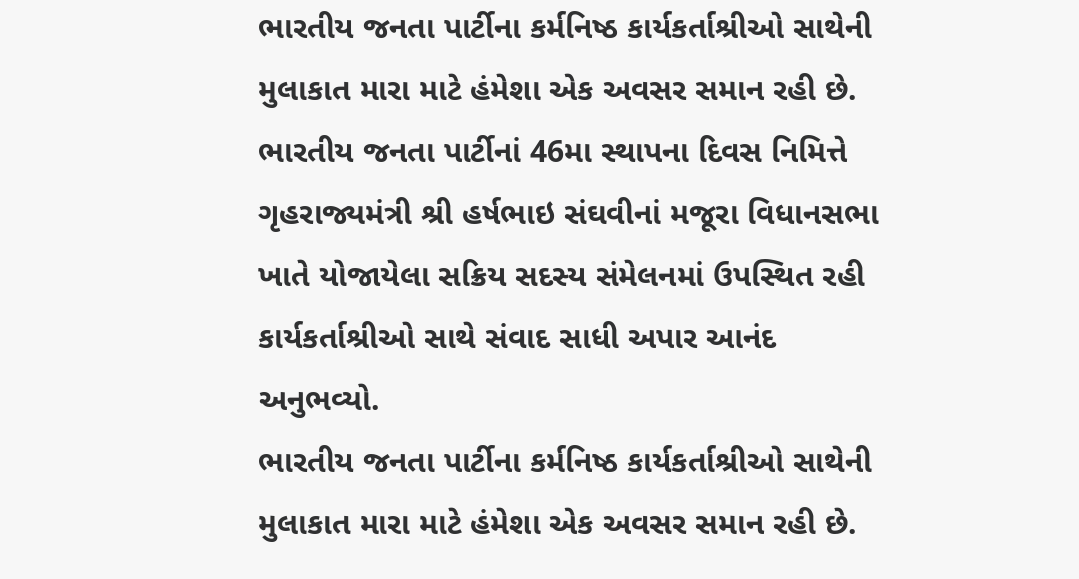ભારતીય જનતા પાર્ટીના કર્મનિષ્ઠ કાર્યકર્તાશ્રીઓ સાથેની મુલાકાત મારા માટે હંમેશા એક અવસર સમાન રહી છે. ભારતીય જનતા પાર્ટીનાં 46મા સ્થાપના દિવસ નિમિત્તે ગૃહરાજ્યમંત્રી શ્રી હર્ષભાઇ સંઘવીનાં મજૂરા વિધાનસભા ખાતે યોજાયેલા સક્રિય સદસ્ય સંમેલનમાં ઉપસ્થિત રહી કાર્યકર્તાશ્રીઓ સાથે સંવાદ સાધી અપાર આનંદ અનુભવ્યો.
ભારતીય જનતા પાર્ટીના કર્મનિષ્ઠ કાર્યકર્તાશ્રીઓ સાથેની મુલાકાત મારા માટે હંમેશા એક અવસર સમાન રહી છે.